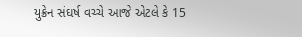યુક્રેન સંઘર્ષ વચ્ચે આજે એટલે કે 15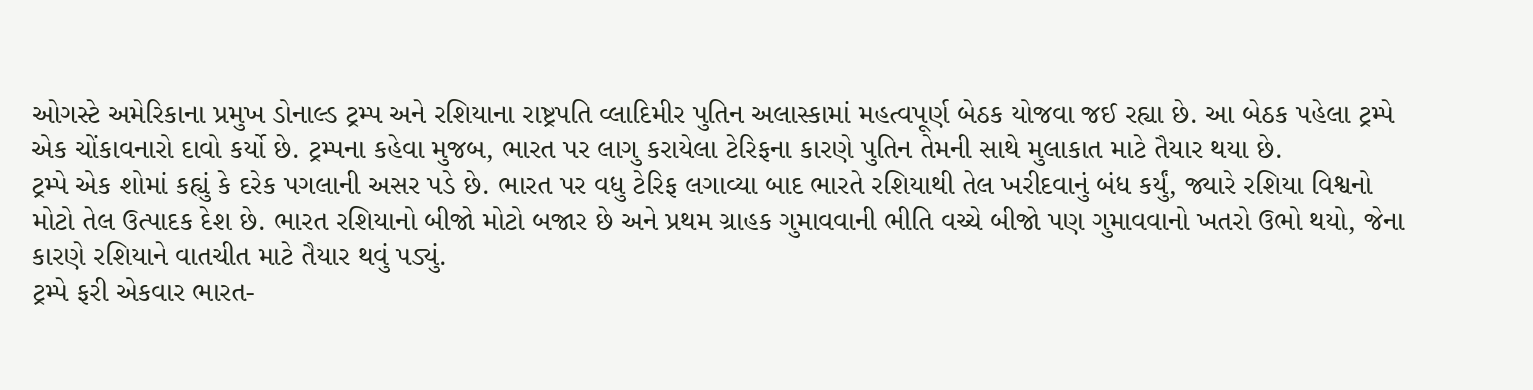ઓગસ્ટે અમેરિકાના પ્રમુખ ડોનાલ્ડ ટ્રમ્પ અને રશિયાના રાષ્ટ્રપતિ વ્લાદિમીર પુતિન અલાસ્કામાં મહત્વપૂર્ણ બેઠક યોજવા જઈ રહ્યા છે. આ બેઠક પહેલા ટ્રમ્પે એક ચોંકાવનારો દાવો કર્યો છે. ટ્રમ્પના કહેવા મુજબ, ભારત પર લાગુ કરાયેલા ટેરિફના કારણે પુતિન તેમની સાથે મુલાકાત માટે તૈયાર થયા છે.
ટ્રમ્પે એક શોમાં કહ્યું કે દરેક પગલાની અસર પડે છે. ભારત પર વધુ ટેરિફ લગાવ્યા બાદ ભારતે રશિયાથી તેલ ખરીદવાનું બંધ કર્યું, જ્યારે રશિયા વિશ્વનો મોટો તેલ ઉત્પાદક દેશ છે. ભારત રશિયાનો બીજો મોટો બજાર છે અને પ્રથમ ગ્રાહક ગુમાવવાની ભીતિ વચ્ચે બીજો પણ ગુમાવવાનો ખતરો ઉભો થયો, જેના કારણે રશિયાને વાતચીત માટે તૈયાર થવું પડ્યું.
ટ્રમ્પે ફરી એકવાર ભારત-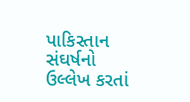પાકિસ્તાન સંઘર્ષનો ઉલ્લેખ કરતાં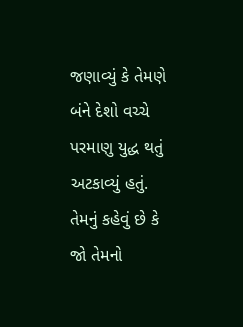જણાવ્યું કે તેમણે બંને દેશો વચ્ચે પરમાણુ યુદ્ધ થતું અટકાવ્યું હતું. તેમનું કહેવું છે કે જો તેમનો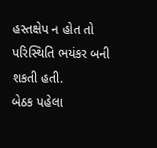હસ્તક્ષેપ ન હોત તો પરિસ્થિતિ ભયંકર બની શકતી હતી.
બેઠક પહેલા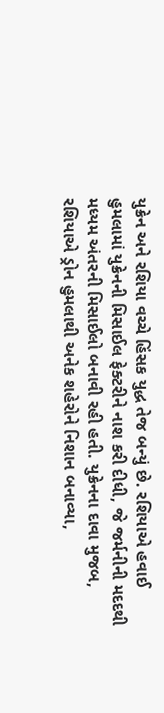યુક્રેન અને રશિયા વચ્ચે હિંસક યુદ્ધ તેજ બન્યું છે. રશિયાએ હવાઈ હુમલામાં યુક્રેનની મિસાઈલ ફેક્ટરીને નાશ કરી દીધી, જે જર્મનીની મદદથી મધ્યમ અંતરની મિસાઈલો બનાવી રહી હતી. યુક્રેનના દાવા મુજબ, રશિયાએ ડ્રોન હુમલાથી અનેક શહેરોને નિશાન બનાવ્યા,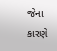જેના કારણે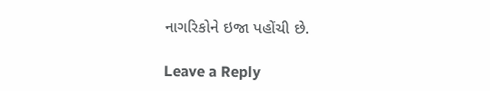નાગરિકોને ઇજા પહોંચી છે.

Leave a Reply